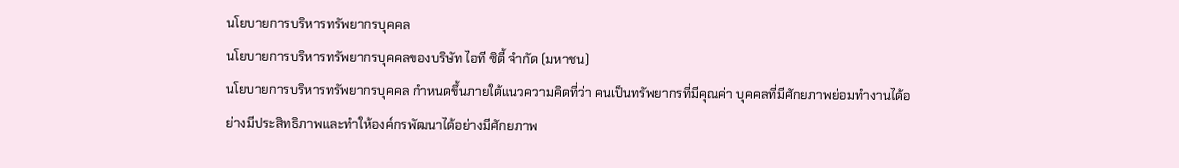นโยบายการบริหารทรัพยากรบุคคล
นโยบายการบริหารทรัพยากรบุคคลของบริษัท ไอที ซิตี้ จำกัด (มหาชน)
นโยบายการบริหารทรัพยากรบุคคล กำหนดขึ้นภายใต้แนวความคิดที่ว่า คนเป็นทรัพยากรที่มีคุณค่า บุคคลที่มีศักยภาพย่อมทำงานได้อย่างมีประสิทธิภาพและทำให้องค์กรพัฒนาได้อย่างมีศักยภาพ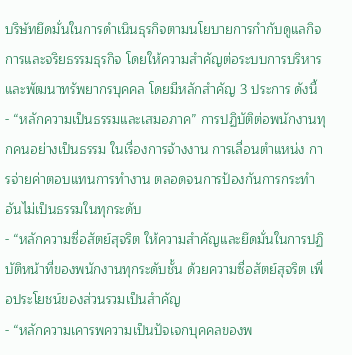บริษัทยึดมั่นในการดำเนินธุรกิจตามนโยบายการกำกับดูแลกิจการและจริยธรรมธุรกิจ โดยให้ความสำคัญต่อระบบการบริหารและพัฒนาทรัพยากรบุคคล โดยมีหลักสำคัญ 3 ประการ ดังนี้
- “หลักความเป็นธรรมและเสมอภาค” การปฏิบัติต่อพนักงานทุกคนอย่างเป็นธรรม ในเรื่องการจ้างงาน การเลื่อนตำแหน่ง การจ่ายค่าตอบแทนการทำงาน ตลอดจนการป้องกันการกระทำอันไม่เป็นธรรมในทุกระดับ
- “หลักความซื่อสัตย์สุจริต ให้ความสำคัญและยึดมั่นในการปฏิบัติหน้าที่ของพนักงานทุกระดับชั้น ด้วยความซื่อสัตย์สุจริต เพื่อประโยชน์ของส่วนรวมเป็นสำคัญ
- “หลักความเคารพความเป็นปัจเจกบุคคลของพ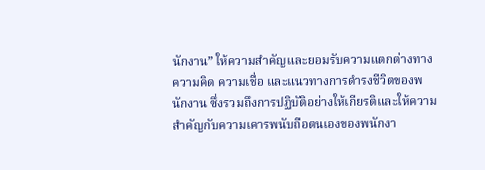นักงาน” ให้ความสำคัญและยอมรับความแตกต่างทางความคิด ความเชื่อ และแนวทางการดำรงชีวิตของพนักงาน ซึ่งรวมถึงการปฏิบัติอย่างให้เกียรติและให้ความสำคัญกับความเคารพนับถือตนเองของพนักงา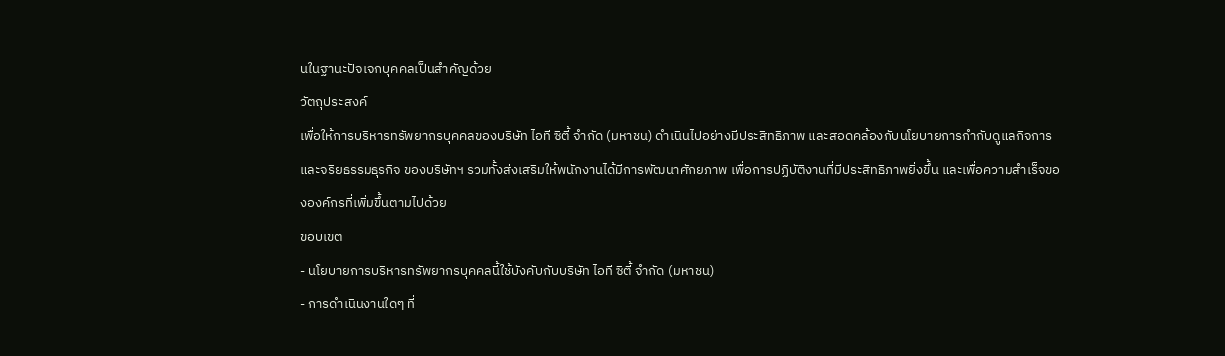นในฐานะปัจเจกบุคคลเป็นสำคัญด้วย
วัตถุประสงค์
เพื่อให้การบริหารทรัพยากรบุคคลของบริษัท ไอที ซิตี้ จำกัด (มหาชน) ดำเนินไปอย่างมีประสิทธิภาพ และสอดคล้องกับนโยบายการกำกับดูแลกิจการและจริยธรรมธุรกิจ ของบริษัทฯ รวมทั้งส่งเสริมให้พนักงานได้มีการพัฒนาศักยภาพ เพื่อการปฏิบัติงานที่มีประสิทธิภาพยิ่งขึ้น และเพื่อความสำเร็จขององค์กรที่เพิ่มขึ้นตามไปด้วย
ขอบเขต
- นโยบายการบริหารทรัพยากรบุคคลนี้ใช้บังคับกับบริษัท ไอที ซิตี้ จำกัด (มหาชน)
- การดำเนินงานใดๆ ที่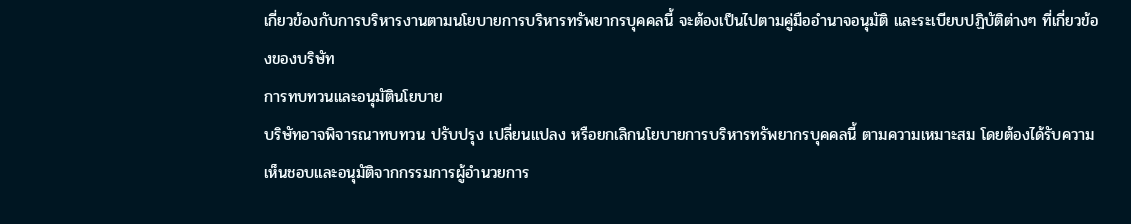เกี่ยวข้องกับการบริหารงานตามนโยบายการบริหารทรัพยากรบุคคลนี้ จะต้องเป็นไปตามคู่มืออำนาจอนุมัติ และระเบียบปฏิบัติต่างๆ ที่เกี่ยวข้องของบริษัท
การทบทวนและอนุมัตินโยบาย
บริษัทอาจพิจารณาทบทวน ปรับปรุง เปลี่ยนแปลง หรือยกเลิกนโยบายการบริหารทรัพยากรบุคคลนี้ ตามความเหมาะสม โดยต้องได้รับความเห็นชอบและอนุมัติจากกรรมการผู้อำนวยการ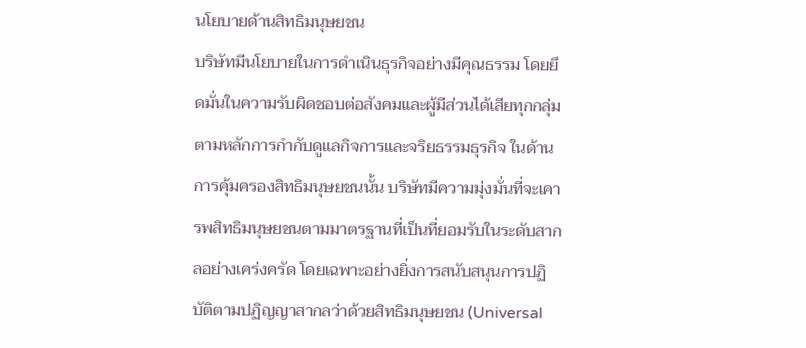นโยบายด้านสิทธิมนุษยชน
บริษัทมีนโยบายในการดำเนินธุรกิจอย่างมีคุณธรรม โดยยึดมั่นในความรับผิดชอบต่อสังคมและผู้มีส่วนได้เสียทุกกลุ่มตามหลักการกำกับดูแลกิจการและจริยธรรมธุรกิจ ในด้านการคุ้มครองสิทธิมนุษยชนนั้น บริษัทมีความมุ่งมั่นที่จะเคารพสิทธิมนุษยชนตามมาตรฐานที่เป็นที่ยอมรับในระดับสากลอย่างเคร่งครัด โดยเฉพาะอย่างยิ่งการสนับสนุนการปฏิบัติตามปฏิญญาสากลว่าด้วยสิทธิมนุษยชน (Universal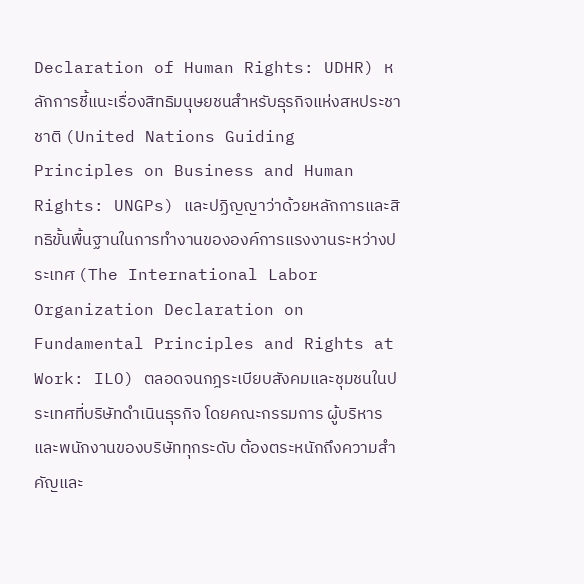Declaration of Human Rights: UDHR) หลักการชี้แนะเรื่องสิทธิมนุษยชนสำหรับธุรกิจแห่งสหประชาชาติ (United Nations Guiding Principles on Business and Human Rights: UNGPs) และปฏิญญาว่าด้วยหลักการและสิทธิขั้นพื้นฐานในการทำงานขององค์การแรงงานระหว่างประเทศ (The International Labor Organization Declaration on Fundamental Principles and Rights at Work: ILO) ตลอดจนกฎระเบียบสังคมและชุมชนในประเทศที่บริษัทดำเนินธุรกิจ โดยคณะกรรมการ ผู้บริหาร และพนักงานของบริษัททุกระดับ ต้องตระหนักถึงความสำคัญและ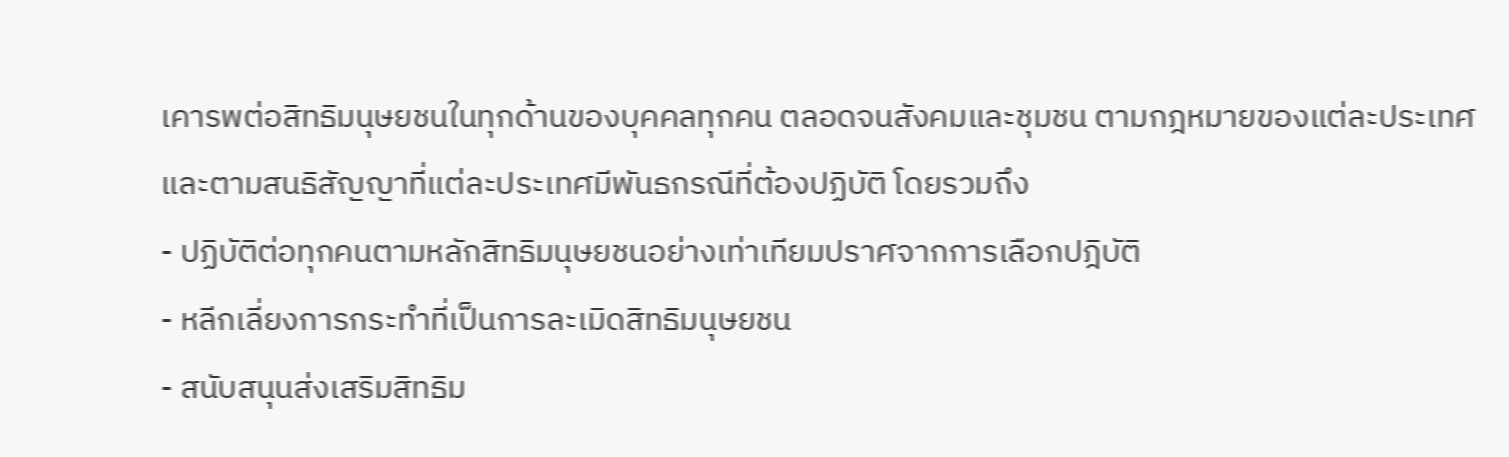เคารพต่อสิทธิมนุษยชนในทุกด้านของบุคคลทุกคน ตลอดจนสังคมและชุมชน ตามกฎหมายของแต่ละประเทศ และตามสนธิสัญญาที่แต่ละประเทศมีพันธกรณีที่ต้องปฏิบัติ โดยรวมถึง
- ปฏิบัติต่อทุกคนตามหลักสิทธิมนุษยชนอย่างเท่าเทียมปราศจากการเลือกปฎิบัติ
- หลีกเลี่ยงการกระทำที่เป็นการละเมิดสิทธิมนุษยชน
- สนับสนุนส่งเสริมสิทธิม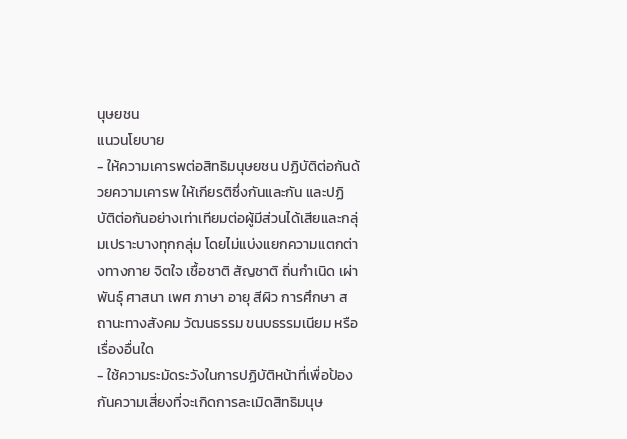นุษยชน
แนวนโยบาย
- ให้ความเคารพต่อสิทธิมนุษยชน ปฏิบัติต่อกันด้วยความเคารพ ให้เกียรติซึ่งกันและกัน และปฏิบัติต่อกันอย่างเท่าเทียมต่อผู้มีส่วนได้เสียและกลุ่มเปราะบางทุกกลุ่ม โดยไม่แบ่งแยกความแตกต่างทางกาย จิตใจ เชื้อชาติ สัญชาติ ถิ่นกำเนิด เผ่าพันธุ์ ศาสนา เพศ ภาษา อายุ สีผิว การศึกษา สถานะทางสังคม วัฒนธรรม ขนบธรรมเนียม หรือเรื่องอื่นใด
- ใช้ความระมัดระวังในการปฏิบัติหน้าที่เพื่อป้องกันความเสี่ยงที่จะเกิดการละเมิดสิทธิมนุษ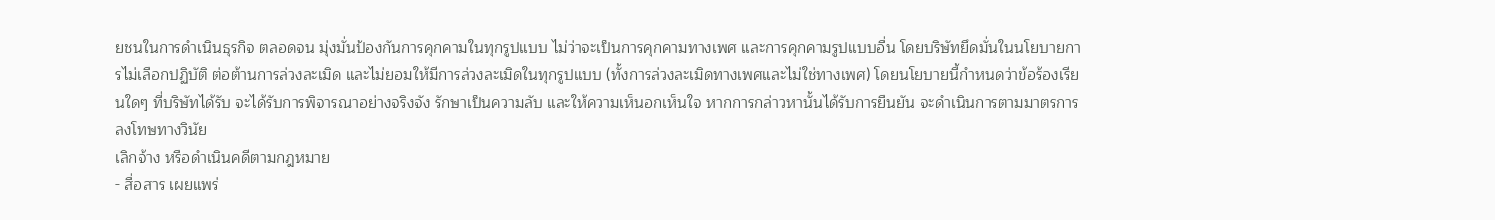ยชนในการดำเนินธุรกิจ ตลอดจน มุ่งมั่นป้องกันการคุกคามในทุกรูปแบบ ไม่ว่าจะเป็นการคุกคามทางเพศ และการคุกคามรูปแบบอื่น โดยบริษัทยึดมั่นในนโยบายการไม่เลือกปฏิบัติ ต่อต้านการล่วงละเมิด และไม่ยอมให้มีการล่วงละเมิดในทุกรูปแบบ (ทั้งการล่วงละเมิดทางเพศและไม่ใช่ทางเพศ) โดยนโยบายนี้กำหนดว่าข้อร้องเรียนใดๆ ที่บริษัทได้รับ จะได้รับการพิจารณาอย่างจริงจัง รักษาเป็นความลับ และให้ความเห็นอกเห็นใจ หากการกล่าวหานั้นได้รับการยืนยัน จะดำเนินการตามมาตรการลงโทษทางวินัย
เลิกจ้าง หรือดำเนินคดีตามกฎหมาย
- สื่อสาร เผยแพร่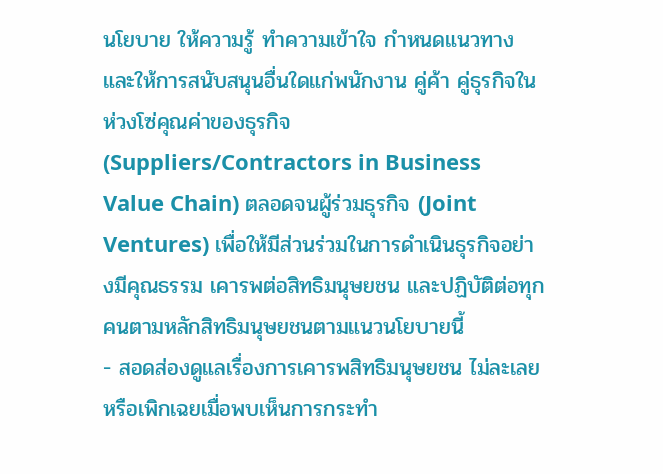นโยบาย ให้ความรู้ ทำความเข้าใจ กำหนดแนวทางและให้การสนับสนุนอื่นใดแก่พนักงาน คู่ค้า คู่ธุรกิจในห่วงโซ่คุณค่าของธุรกิจ (Suppliers/Contractors in Business Value Chain) ตลอดจนผู้ร่วมธุรกิจ (Joint Ventures) เพื่อให้มีส่วนร่วมในการดำเนินธุรกิจอย่างมีคุณธรรม เคารพต่อสิทธิมนุษยชน และปฏิบัติต่อทุกคนตามหลักสิทธิมนุษยชนตามแนวนโยบายนี้
- สอดส่องดูแลเรื่องการเคารพสิทธิมนุษยชน ไม่ละเลยหรือเพิกเฉยเมื่อพบเห็นการกระทำ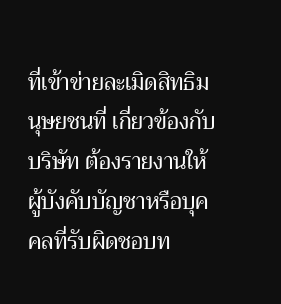ที่เข้าข่ายละเมิดสิทธิมนุษยชนที่ เกี่ยวข้องกับบริษัท ต้องรายงานให้ผู้บังคับบัญชาหรือบุคคลที่รับผิดชอบท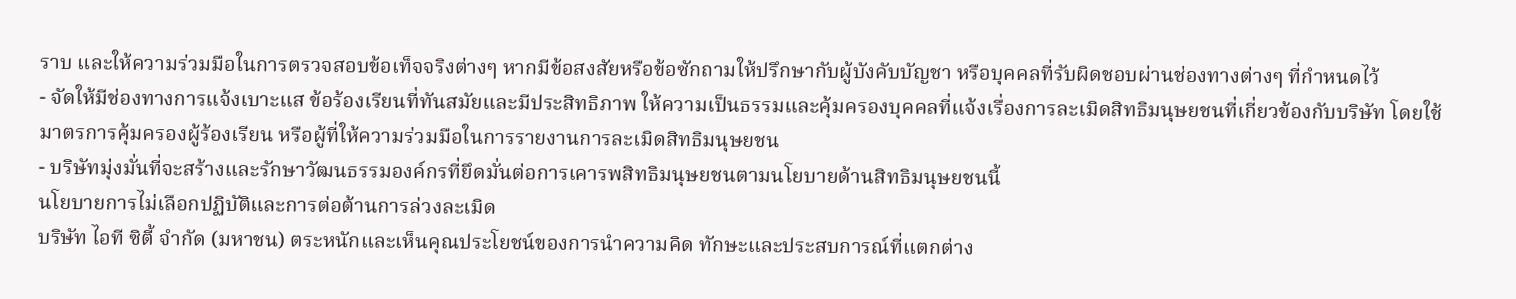ราบ และให้ความร่วมมือในการตรวจสอบข้อเท็จจริงต่างๆ หากมีข้อสงสัยหรือข้อซักถามให้ปรึกษากับผู้บังคับบัญชา หรือบุคคลที่รับผิดชอบผ่านช่องทางต่างๆ ที่กำหนดไว้
- จัดให้มีช่องทางการแจ้งเบาะแส ข้อร้องเรียนที่ทันสมัยและมีประสิทธิภาพ ให้ความเป็นธรรมและคุ้มครองบุคคลที่แจ้งเรื่องการละเมิดสิทธิมนุษยชนที่เกี่ยวข้องกับบริษัท โดยใช้มาตรการคุ้มครองผู้ร้องเรียน หรือผู้ที่ให้ความร่วมมือในการรายงานการละเมิดสิทธิมนุษยชน
- บริษัทมุ่งมั่นที่จะสร้างและรักษาวัฒนธรรมองค์กรที่ยึดมั่นต่อการเคารพสิทธิมนุษยชนตามนโยบายด้านสิทธิมนุษยชนนี้
นโยบายการไม่เลือกปฏิบัติและการต่อต้านการล่วงละเมิด
บริษัท ไอที ซิตี้ จำกัด (มหาชน) ตระหนักและเห็นคุณประโยชน์ของการนำความคิด ทักษะและประสบการณ์ที่แตกต่าง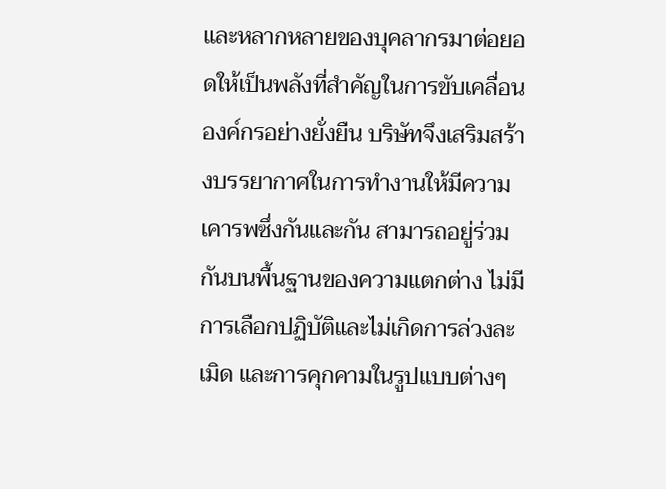และหลากหลายของบุคลากรมาต่อยอดให้เป็นพลังที่สำคัญในการขับเคลื่อนองค์กรอย่างยั่งยืน บริษัทจึงเสริมสร้างบรรยากาศในการทำงานให้มีความเคารพซึ่งกันและกัน สามารถอยู่ร่วมกันบนพื้นฐานของความแตกต่าง ไม่มีการเลือกปฏิบัติและไม่เกิดการล่วงละเมิด และการคุกคามในรูปแบบต่างๆ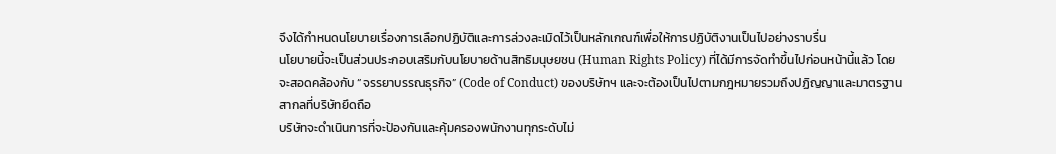จึงได้กำหนดนโยบายเรื่องการเลือกปฏิบัติและการล่วงละเมิดไว้เป็นหลักเกณฑ์เพื่อให้การปฏิบัติงานเป็นไปอย่างราบรื่น
นโยบายนี้จะเป็นส่วนประกอบเสริมกับนโยบายด้านสิทธิมนุษยชน (Human Rights Policy) ที่ได้มีการจัดทำขึ้นไปก่อนหน้านี้แล้ว โดยจะสอดคล้องกับ “จรรยาบรรณธุรกิจ” (Code of Conduct) ของบริษัทฯ และจะต้องเป็นไปตามกฎหมายรวมถึงปฏิญญาและมาตรฐานสากลที่บริษัทยึดถือ
บริษัทจะดำเนินการที่จะป้องกันและคุ้มครองพนักงานทุกระดับไม่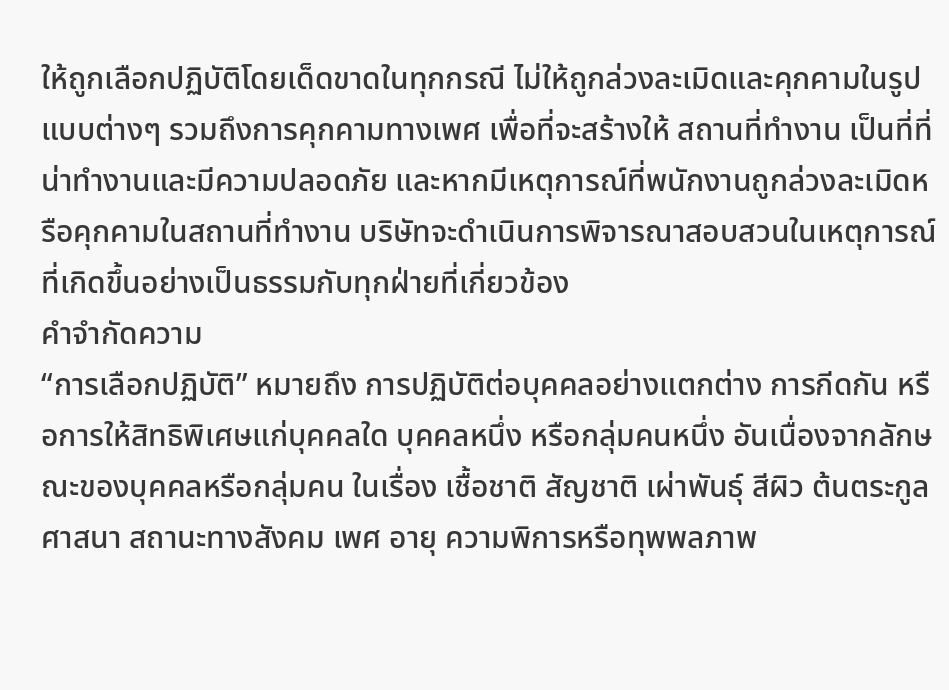ให้ถูกเลือกปฏิบัติโดยเด็ดขาดในทุกกรณี ไม่ให้ถูกล่วงละเมิดและคุกคามในรูปแบบต่างๆ รวมถึงการคุกคามทางเพศ เพื่อที่จะสร้างให้ สถานที่ทำงาน เป็นที่ที่น่าทำงานและมีความปลอดภัย และหากมีเหตุการณ์ที่พนักงานถูกล่วงละเมิดหรือคุกคามในสถานที่ทำงาน บริษัทจะดำเนินการพิจารณาสอบสวนในเหตุการณ์ที่เกิดขึ้นอย่างเป็นธรรมกับทุกฝ่ายที่เกี่ยวข้อง
คำจำกัดความ
“การเลือกปฏิบัติ” หมายถึง การปฏิบัติต่อบุคคลอย่างแตกต่าง การกีดกัน หรือการให้สิทธิพิเศษแก่บุคคลใด บุคคลหนึ่ง หรือกลุ่มคนหนึ่ง อันเนื่องจากลักษณะของบุคคลหรือกลุ่มคน ในเรื่อง เชื้อชาติ สัญชาติ เผ่าพันธุ์ สีผิว ต้นตระกูล ศาสนา สถานะทางสังคม เพศ อายุ ความพิการหรือทุพพลภาพ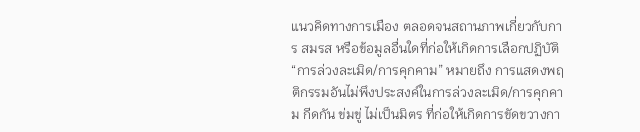แนวคิดทางการเมือง ตลอดจนสถานภาพเกี่ยวกับการ สมรส หรือข้อมูลอื่นใดที่ก่อให้เกิดการเลือกปฏิบัติ
“การล่วงละเมิด/การคุกคาม” หมายถึง การแสดงพฤติกรรมอันไม่พึงประสงค์ในการล่วงละเมิด/การคุกคาม กีดกัน ข่มขู่ ไม่เป็นมิตร ที่ก่อให้เกิดการขัดขวางกา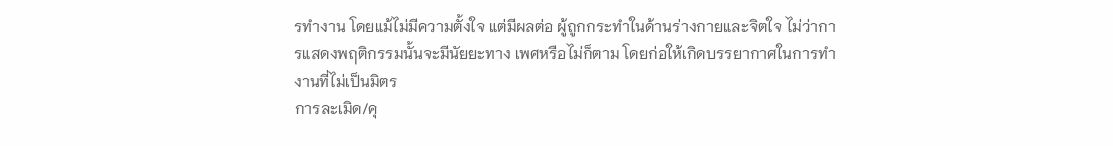รทำงาน โดยแม้ไม่มีความตั้งใจ แต่มีผลต่อ ผู้ถูกกระทำในด้านร่างกายและจิตใจ ไม่ว่าการแสดงพฤติกรรมนั้นจะมีนัยยะทาง เพศหรือไม่ก็ตาม โดยก่อให้เกิดบรรยากาศในการทำงานที่ไม่เป็นมิตร
การละเมิด/คุ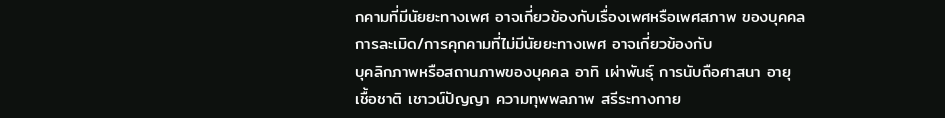กคามที่มีนัยยะทางเพศ อาจเกี่ยวข้องกับเรื่องเพศหรือเพศสภาพ ของบุคคล การละเมิด/การคุกคามที่ไม่มีนัยยะทางเพศ อาจเกี่ยวข้องกับ
บุคลิกภาพหรือสถานภาพของบุคคล อาทิ เผ่าพันธุ์ การนับถือศาสนา อายุ
เชื้อชาติ เชาวน์ปัญญา ความทุพพลภาพ สรีระทางกาย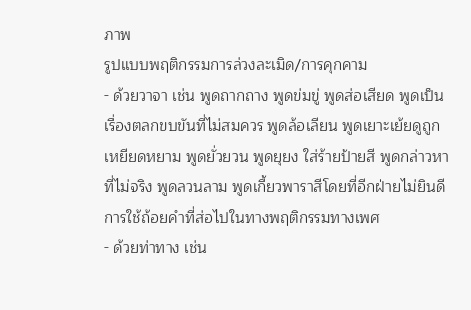ภาพ
รูปแบบพฤติกรรมการล่วงละเมิด/การคุกคาม
- ด้วยวาจา เช่น พูดถากถาง พูดข่มขู่ พูดส่อเสียด พูดเป็นเรื่องตลกขบขันที่ไม่สมควร พูดล้อเลียน พูดเยาะเย้ยดูถูกเหยียดหยาม พูดยั่วยวน พูดยุยง ใส่ร้ายป้ายสี พูดกล่าวหาที่ไม่จริง พูดลวนลาม พูดเกี้ยวพาราสีโดยที่อีกฝ่ายไม่ยินดี การใช้ถ้อยคำที่ส่อไปในทางพฤติกรรมทางเพศ
- ด้วยท่าทาง เช่น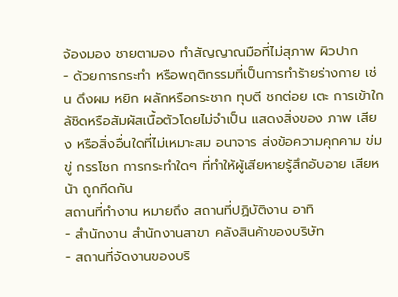จ้องมอง ชายตามอง ทำสัญญาณมือที่ไม่สุภาพ ผิวปาก
- ด้วยการกระทำ หรือพฤติกรรมที่เป็นการทำร้ายร่างกาย เช่น ดึงผม หยิก ผลักหรือกระชาก ทุบตี ชกต่อย เตะ การเข้าใกล้ชิดหรือสัมผัสเนื้อตัวโดยไม่จำเป็น แสดงสิ่งของ ภาพ เสียง หรือสิ่งอื่นใดที่ไม่เหมาะสม อนาจาร ส่งข้อความคุกคาม ข่มขู่ กรรโชก การกระทำใดๆ ที่ทำให้ผู้เสียหายรู้สึกอับอาย เสียหน้า ถูกกีดกัน
สถานที่ทำงาน หมายถึง สถานที่ปฏิบัติงาน อาทิ
- สำนักงาน สำนักงานสาขา คลังสินค้าของบริษัท
- สถานที่จัดงานของบริ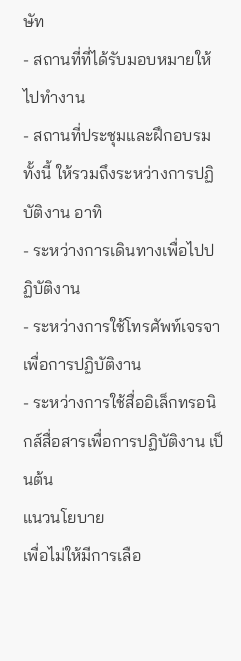ษัท
- สถานที่ที่ได้รับมอบหมายให้ไปทำงาน
- สถานที่ประชุมและฝึกอบรม
ทั้งนี้ ให้รวมถึงระหว่างการปฏิบัติงาน อาทิ
- ระหว่างการเดินทางเพื่อไปปฏิบัติงาน
- ระหว่างการใช้โทรศัพท์เจรจาเพื่อการปฏิบัติงาน
- ระหว่างการใช้สื่ออิเล็กทรอนิกส์สื่อสารเพื่อการปฏิบัติงาน เป็นต้น
แนวนโยบาย
เพื่อไม่ให้มีการเลือ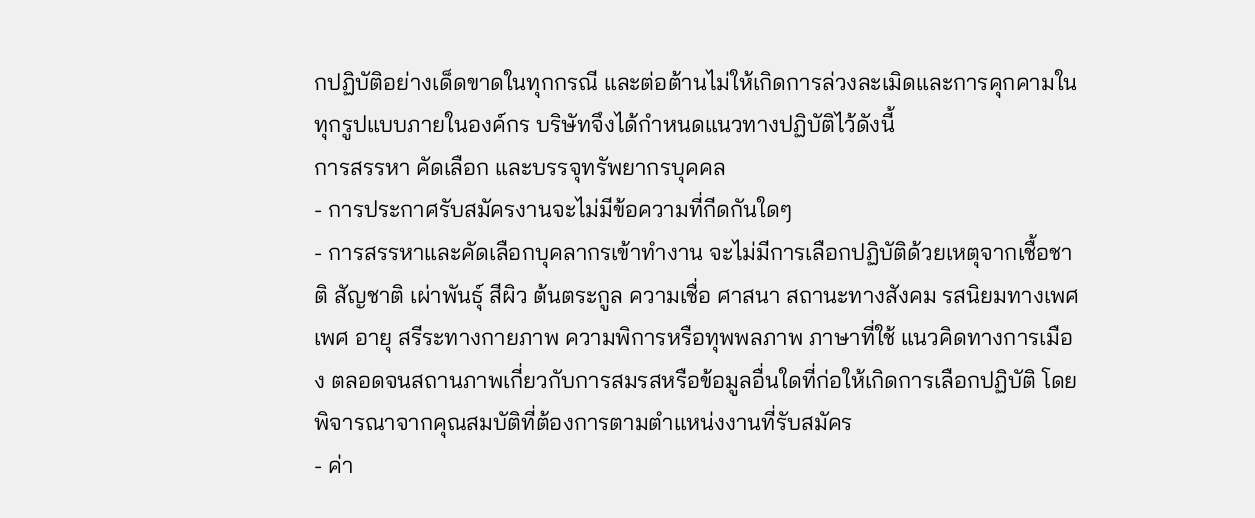กปฏิบัติอย่างเด็ดขาดในทุกกรณี และต่อต้านไม่ให้เกิดการล่วงละเมิดและการคุกคามในทุกรูปแบบภายในองค์กร บริษัทจึงได้กำหนดแนวทางปฏิบัติไว้ดังนี้
การสรรหา คัดเลือก และบรรจุทรัพยากรบุคคล
- การประกาศรับสมัครงานจะไม่มีข้อความที่กีดกันใดๆ
- การสรรหาและคัดเลือกบุคลากรเข้าทำงาน จะไม่มีการเลือกปฏิบัติด้วยเหตุจากเชื้อชาติ สัญชาติ เผ่าพันธุ์ สีผิว ต้นตระกูล ความเชื่อ ศาสนา สถานะทางสังคม รสนิยมทางเพศ เพศ อายุ สรีระทางกายภาพ ความพิการหรือทุพพลภาพ ภาษาที่ใช้ แนวคิดทางการเมือง ตลอดจนสถานภาพเกี่ยวกับการสมรสหรือข้อมูลอื่นใดที่ก่อให้เกิดการเลือกปฏิบัติ โดยพิจารณาจากคุณสมบัติที่ต้องการตามตำแหน่งงานที่รับสมัคร
- ค่า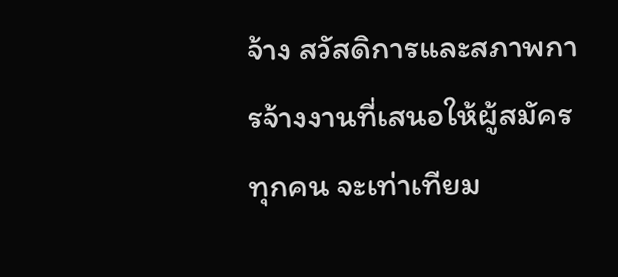จ้าง สวัสดิการและสภาพการจ้างงานที่เสนอให้ผู้สมัครทุกคน จะเท่าเทียม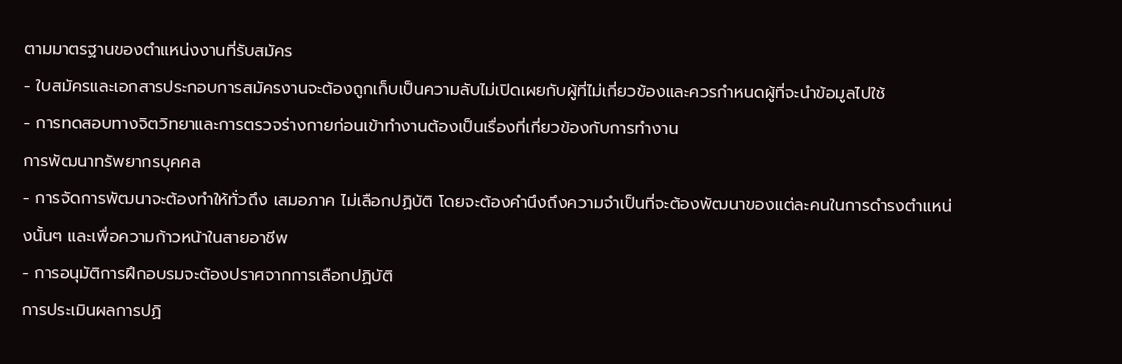ตามมาตรฐานของตำแหน่งงานที่รับสมัคร
- ใบสมัครและเอกสารประกอบการสมัครงานจะต้องถูกเก็บเป็นความลับไม่เปิดเผยกับผู้ที่ไม่เกี่ยวข้องและควรกำหนดผู้ที่จะนำข้อมูลไปใช้
- การทดสอบทางจิตวิทยาและการตรวจร่างกายก่อนเข้าทำงานต้องเป็นเรื่องที่เกี่ยวข้องกับการทำงาน
การพัฒนาทรัพยากรบุคคล
- การจัดการพัฒนาจะต้องทำให้ทั่วถึง เสมอภาค ไม่เลือกปฏิบัติ โดยจะต้องคำนึงถึงความจำเป็นที่จะต้องพัฒนาของแต่ละคนในการดำรงตำแหน่งนั้นๆ และเพื่อความก้าวหน้าในสายอาชีพ
- การอนุมัติการฝึกอบรมจะต้องปราศจากการเลือกปฏิบัติ
การประเมินผลการปฏิ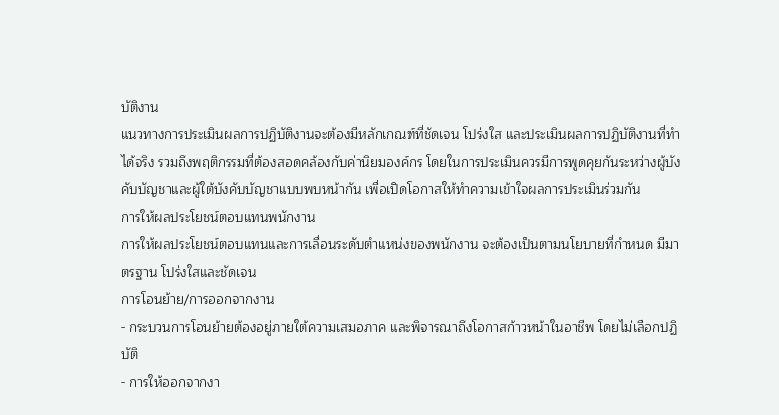บัติงาน
แนวทางการประเมินผลการปฏิบัติงานจะต้องมีหลักเกณฑ์ที่ชัดเจน โปร่งใส และประเมินผลการปฏิบัติงานที่ทำได้จริง รวมถึงพฤติกรรมที่ต้องสอดคล้องกับค่านิยมองค์กร โดยในการประเมินควรมีการพูดคุยกันระหว่างผู้บังคับบัญชาและผู้ใต้บังคับบัญชาแบบพบหน้ากัน เพื่อเปิดโอกาสให้ทำความเข้าใจผลการประเมินร่วมกัน
การให้ผลประโยชน์ตอบแทนพนักงาน
การให้ผลประโยชน์ตอบแทนและการเลื่อนระดับตำแหน่งของพนักงาน จะต้องเป็นตามนโยบายที่กำหนด มีมาตรฐาน โปร่งใสและชัดเจน
การโอนย้าย/การออกจากงาน
- กระบวนการโอนย้ายต้องอยู่ภายใต้ความเสมอภาค และพิจารณาถึงโอกาสก้าวหน้าในอาชีพ โดยไม่เลือกปฏิบัติ
- การให้ออกจากงา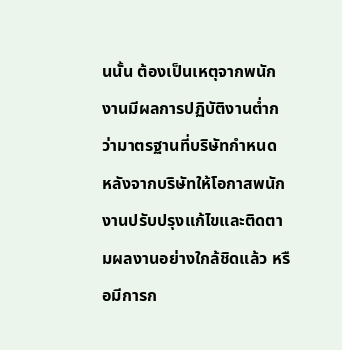นนั้น ต้องเป็นเหตุจากพนักงานมีผลการปฏิบัติงานต่ำกว่ามาตรฐานที่บริษัทกำหนด หลังจากบริษัทให้โอกาสพนักงานปรับปรุงแก้ไขและติดตามผลงานอย่างใกล้ชิดแล้ว หรือมีการก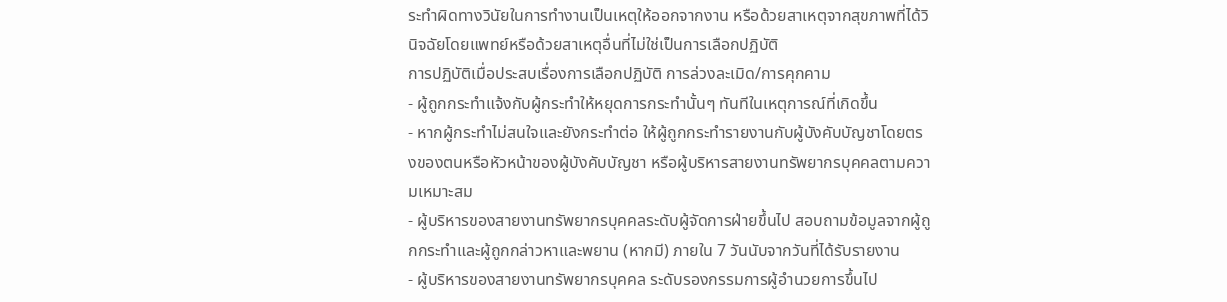ระทำผิดทางวินัยในการทำงานเป็นเหตุให้ออกจากงาน หรือด้วยสาเหตุจากสุขภาพที่ได้วินิจฉัยโดยแพทย์หรือด้วยสาเหตุอื่นที่ไม่ใช่เป็นการเลือกปฏิบัติ
การปฏิบัติเมื่อประสบเรื่องการเลือกปฏิบัติ การล่วงละเมิด/การคุกคาม
- ผู้ถูกกระทำแจ้งกับผู้กระทำให้หยุดการกระทำนั้นๆ ทันทีในเหตุการณ์ที่เกิดขึ้น
- หากผู้กระทำไม่สนใจและยังกระทำต่อ ให้ผู้ถูกกระทำรายงานกับผู้บังคับบัญชาโดยตรงของตนหรือหัวหน้าของผู้บังคับบัญชา หรือผู้บริหารสายงานทรัพยากรบุคคลตามความเหมาะสม
- ผู้บริหารของสายงานทรัพยากรบุคคลระดับผู้จัดการฝ่ายขึ้นไป สอบถามข้อมูลจากผู้ถูกกระทำและผู้ถูกกล่าวหาและพยาน (หากมี) ภายใน 7 วันนับจากวันที่ได้รับรายงาน
- ผู้บริหารของสายงานทรัพยากรบุคคล ระดับรองกรรมการผู้อำนวยการขึ้นไป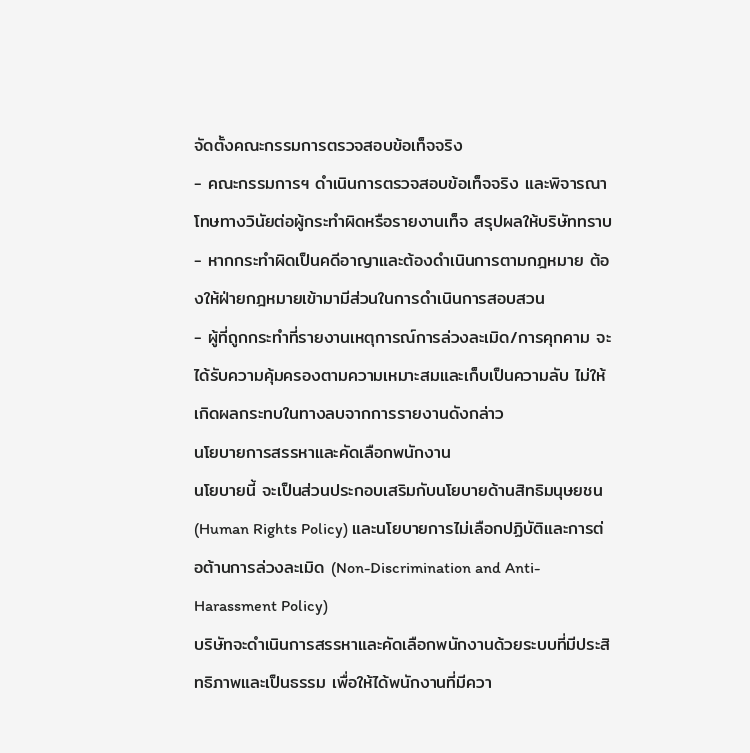จัดตั้งคณะกรรมการตรวจสอบข้อเท็จจริง
- คณะกรรมการฯ ดำเนินการตรวจสอบข้อเท็จจริง และพิจารณาโทษทางวินัยต่อผู้กระทำผิดหรือรายงานเท็จ สรุปผลให้บริษัททราบ
- หากกระทำผิดเป็นคดีอาญาและต้องดำเนินการตามกฎหมาย ต้องให้ฝ่ายกฎหมายเข้ามามีส่วนในการดำเนินการสอบสวน
- ผู้ที่ถูกกระทำที่รายงานเหตุการณ์การล่วงละเมิด/การคุกคาม จะได้รับความคุ้มครองตามความเหมาะสมและเก็บเป็นความลับ ไม่ให้เกิดผลกระทบในทางลบจากการรายงานดังกล่าว
นโยบายการสรรหาและคัดเลือกพนักงาน
นโยบายนี้ จะเป็นส่วนประกอบเสริมกับนโยบายด้านสิทธิมนุษยชน (Human Rights Policy) และนโยบายการไม่เลือกปฏิบัติและการต่อต้านการล่วงละเมิด (Non-Discrimination and Anti-Harassment Policy)
บริษัทจะดำเนินการสรรหาและคัดเลือกพนักงานด้วยระบบที่มีประสิทธิภาพและเป็นธรรม เพื่อให้ได้พนักงานที่มีควา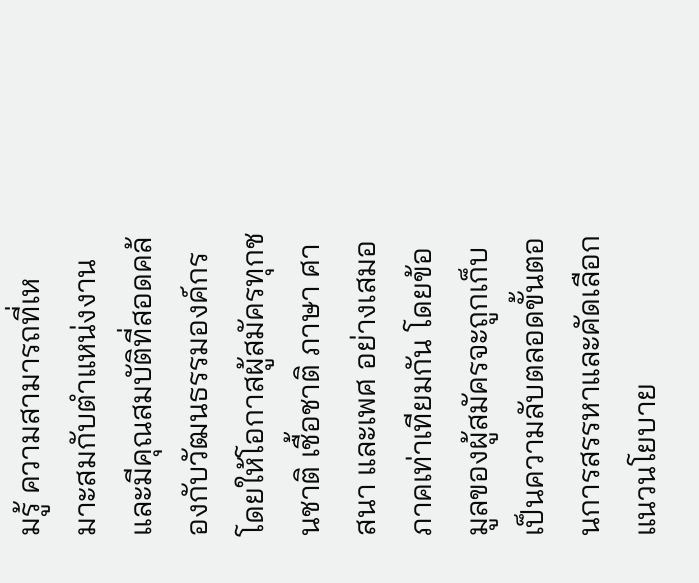มรู้ ความสามารถที่เหมาะสมกับตำแหน่งงาน และมีคุณสมบัติที่สอดคล้องกับวัฒนธรรมองค์กร โดยให้โอกาสผู้สมัครทุกชนชาติ เชื้อชาติ ภาษา ศาสนา และเพศ อย่างเสมอภาคเท่าเทียมกัน โดยข้อมูลของผู้สมัครจะถูกเก็บเป็นความลับตลอดขั้นตอนการสรรหาและคัดเลือก
แนวนโยบาย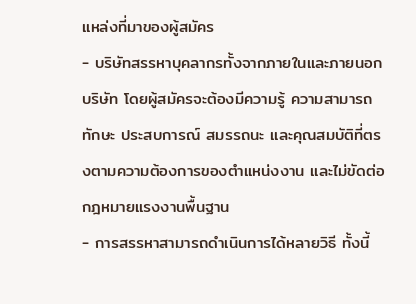แหล่งที่มาของผู้สมัคร
- บริษัทสรรหาบุคลากรทั้งจากภายในและภายนอกบริษัท โดยผู้สมัครจะต้องมีความรู้ ความสามารถ ทักษะ ประสบการณ์ สมรรถนะ และคุณสมบัติที่ตรงตามความต้องการของตำแหน่งงาน และไม่ขัดต่อกฎหมายแรงงานพื้นฐาน
- การสรรหาสามารถดำเนินการได้หลายวิธี ทั้งนี้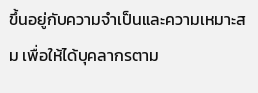ขึ้นอยู่กับความจำเป็นและความเหมาะสม เพื่อให้ได้บุคลากรตาม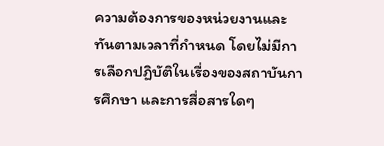ความต้องการของหน่วยงานและทันตามเวลาที่กำหนด โดยไม่มีการเลือกปฏิบัติในเรื่องของสถาบันการศึกษา และการสื่อสารใดๆ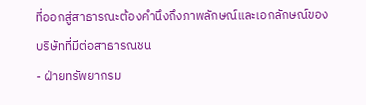ที่ออกสู่สาธารณะต้องคำนึงถึงภาพลักษณ์และเอกลักษณ์ของบริษัทที่มีต่อสาธารณชน
- ฝ่ายทรัพยากรม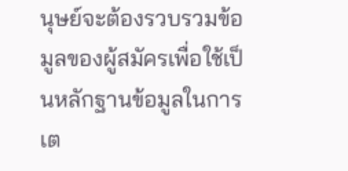นุษย์จะต้องรวบรวมข้อมูลของผู้สมัครเพื่อใช้เป็นหลักฐานข้อมูลในการเต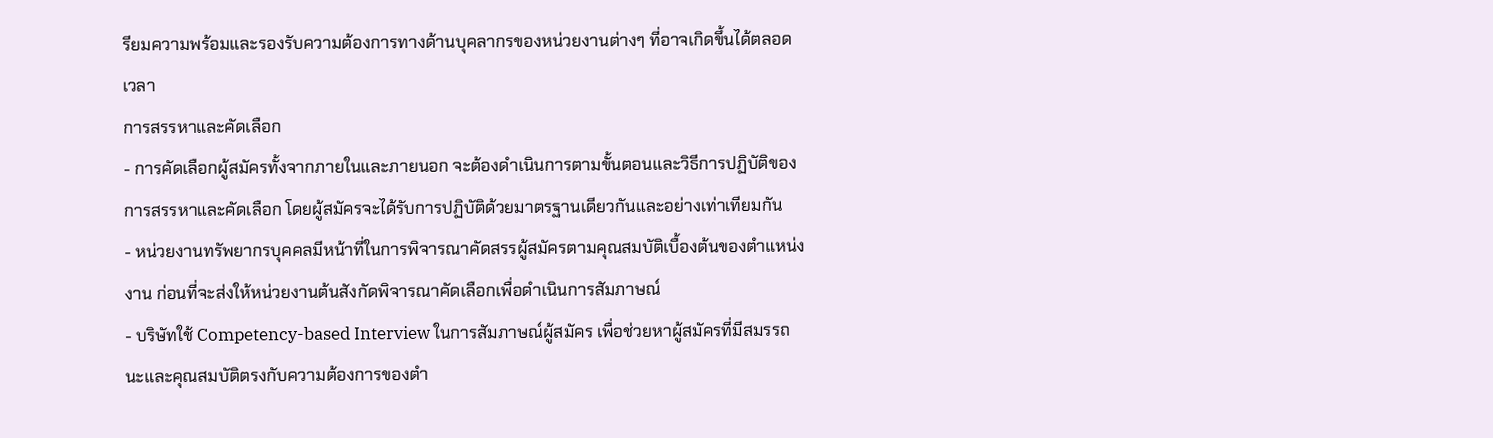รียมความพร้อมและรองรับความต้องการทางด้านบุคลากรของหน่วยงานต่างๆ ที่อาจเกิดขึ้นได้ตลอดเวลา
การสรรหาและคัดเลือก
- การคัดเลือกผู้สมัครทั้งจากภายในและภายนอก จะต้องดำเนินการตามขั้นตอนและวิธีการปฏิบัติของการสรรหาและคัดเลือก โดยผู้สมัครจะได้รับการปฏิบัติด้วยมาตรฐานเดียวกันและอย่างเท่าเทียมกัน
- หน่วยงานทรัพยากรบุคคลมีหน้าที่ในการพิจารณาคัดสรรผู้สมัครตามคุณสมบัติเบื้องต้นของตำแหน่งงาน ก่อนที่จะส่งให้หน่วยงานต้นสังกัดพิจารณาคัดเลือกเพื่อดำเนินการสัมภาษณ์
- บริษัทใช้ Competency-based Interview ในการสัมภาษณ์ผู้สมัคร เพื่อช่วยหาผู้สมัครที่มีสมรรถนะและคุณสมบัติตรงกับความต้องการของตำ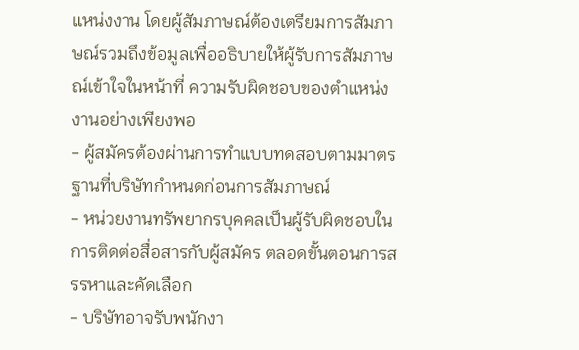แหน่งงาน โดยผู้สัมภาษณ์ต้องเตรียมการสัมภาษณ์รวมถึงข้อมูลเพื่ออธิบายให้ผู้รับการสัมภาษณ์เข้าใจในหน้าที่ ความรับผิดชอบของตำแหน่งงานอย่างเพียงพอ
- ผู้สมัครต้องผ่านการทำแบบทดสอบตามมาตรฐานที่บริษัทกำหนดก่อนการสัมภาษณ์
- หน่วยงานทรัพยากรบุคคลเป็นผู้รับผิดชอบในการติดต่อสื่อสารกับผู้สมัคร ตลอดขั้นตอนการสรรหาและคัดเลือก
- บริษัทอาจรับพนักงา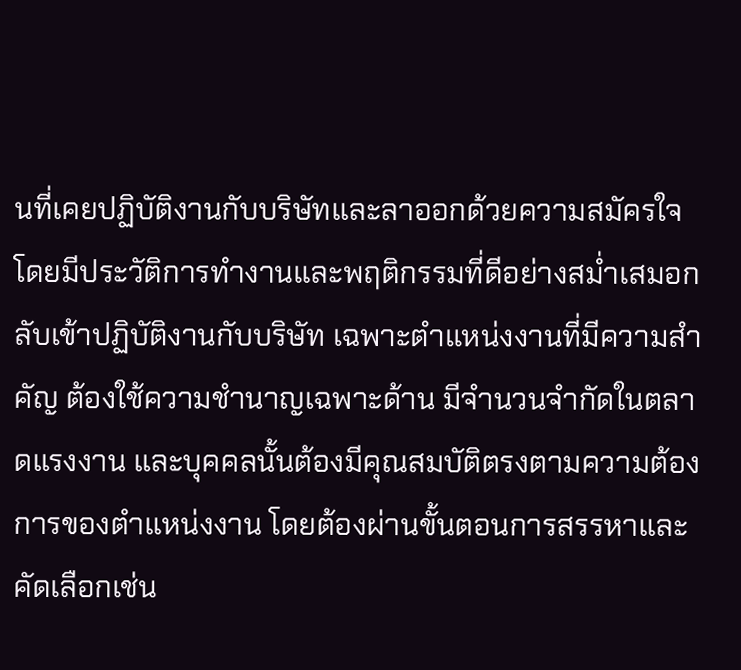นที่เคยปฏิบัติงานกับบริษัทและลาออกด้วยความสมัครใจ โดยมีประวัติการทำงานและพฤติกรรมที่ดีอย่างสม่ำเสมอกลับเข้าปฏิบัติงานกับบริษัท เฉพาะตำแหน่งงานที่มีความสำคัญ ต้องใช้ความชำนาญเฉพาะด้าน มีจำนวนจำกัดในตลาดแรงงาน และบุคคลนั้นต้องมีคุณสมบัติตรงตามความต้องการของตำแหน่งงาน โดยต้องผ่านขั้นตอนการสรรหาและคัดเลือกเช่น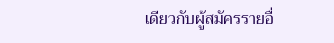เดียวกับผู้สมัครรายอื่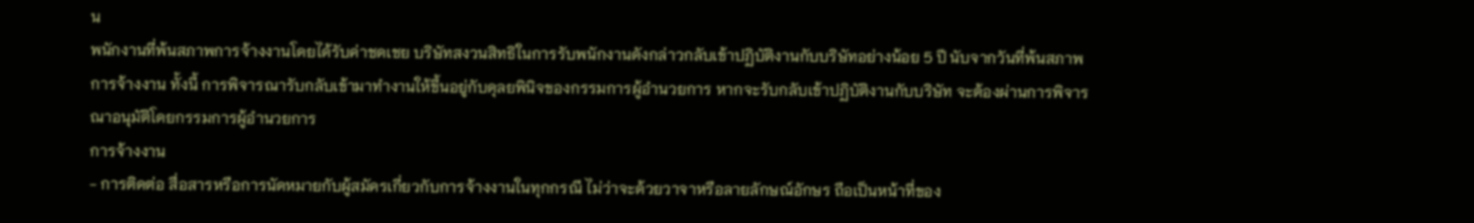น
พนักงานที่พ้นสภาพการจ้างงานโดยได้รับค่าชดเชย บริษัทสงวนสิทธิในการรับพนักงานดังกล่าวกลับเข้าปฏิบัติงานกับบริษัทอย่างน้อย 5 ปี นับจากวันที่พ้นสภาพการจ้างงาน ทั้งนี้ การพิจารณารับกลับเข้ามาทำงานให้ขึ้นอยู่กับดุลยพินิจของกรรมการผู้อำนวยการ หากจะรับกลับเข้าปฏิบัติงานกับบริษัท จะต้องผ่านการพิจารณาอนุมัติโดยกรรมการผู้อำนวยการ
การจ้างงาน
- การติดต่อ สื่อสารหรือการนัดหมายกับผู้สมัครเกี่ยวกับการจ้างงานในทุกกรณี ไม่ว่าจะด้วยวาจาหรือลายลักษณ์อักษร ถือเป็นหน้าที่ของ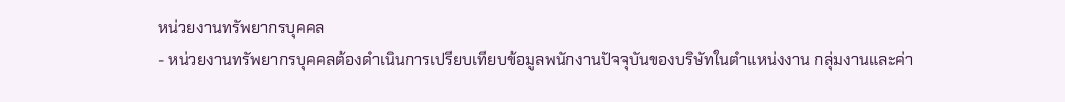หน่วยงานทรัพยากรบุคคล
- หน่วยงานทรัพยากรบุคคลต้องดำเนินการเปรียบเทียบข้อมูลพนักงานปัจจุบันของบริษัทในตำแหน่งงาน กลุ่มงานและค่า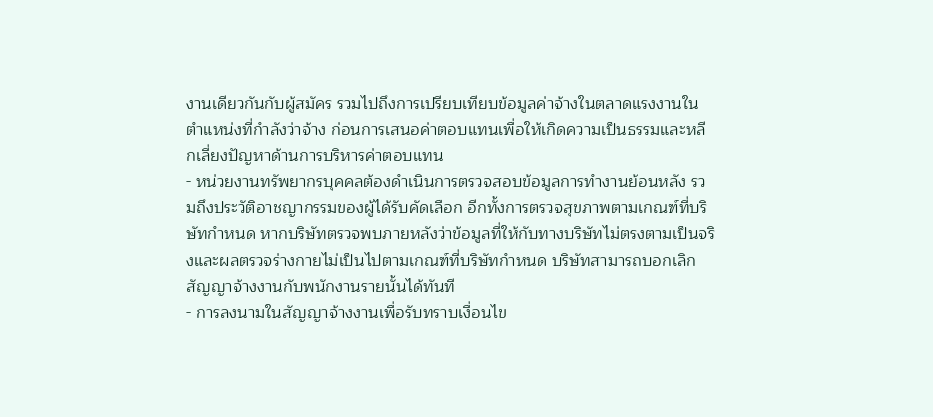งานเดียวกันกับผู้สมัคร รวมไปถึงการเปรียบเทียบข้อมูลค่าจ้างในตลาดแรงงานในตำแหน่งที่กำลังว่าจ้าง ก่อนการเสนอค่าตอบแทนเพื่อให้เกิดความเป็นธรรมและหลีกเลี่ยงปัญหาด้านการบริหารค่าตอบแทน
- หน่วยงานทรัพยากรบุคคลต้องดำเนินการตรวจสอบข้อมูลการทำงานย้อนหลัง รวมถึงประวัติอาชญากรรมของผู้ได้รับคัดเลือก อีกทั้งการตรวจสุขภาพตามเกณฑ์ที่บริษัทกำหนด หากบริษัทตรวจพบภายหลังว่าข้อมูลที่ให้กับทางบริษัทไม่ตรงตามเป็นจริงและผลตรวจร่างกายไม่เป็นไปตามเกณฑ์ที่บริษัทกำหนด บริษัทสามารถบอกเลิกสัญญาจ้างงานกับพนักงานรายนั้นได้ทันที
- การลงนามในสัญญาจ้างงานเพื่อรับทราบเงื่อนไข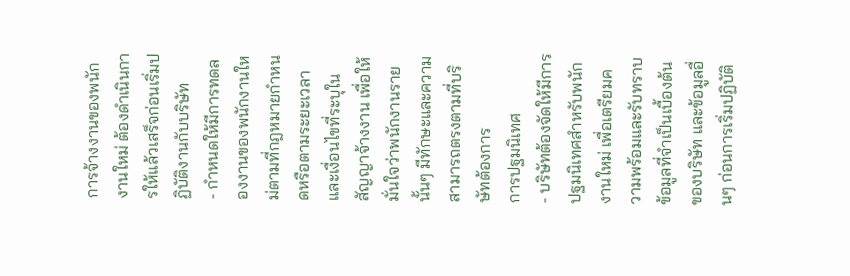การจ้างงานของพนักงานใหม่ ต้องดำเนินการให้แล้วเสร็จก่อนเริ่มปฏิบัติงานกับบริษัท
- กำหนดให้มีการทดลองงานของพนักงานใหม่ตามที่กฎหมายกำหนดหรือตามระยะเวลาและเงื่อนไขที่ระบุในสัญญาจ้างงาน เพื่อให้มั่นใจว่าพนักงานรายนั้นๆ มีทักษะและความสามารถตรงตามที่บริษัทต้องการ
การปฐมนิเทศ
- บริษัทต้องจัดให้มีการปฐมนิเทศสำหรับพนักงานใหม่ เพื่อเตรียมความพร้อมและรับทราบข้อมูลที่จำเป็นเบื้องต้นของบริษัท และข้อมูลอื่นๆ ก่อนการเริ่มปฏิบัติ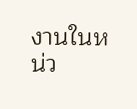งานในหน่ว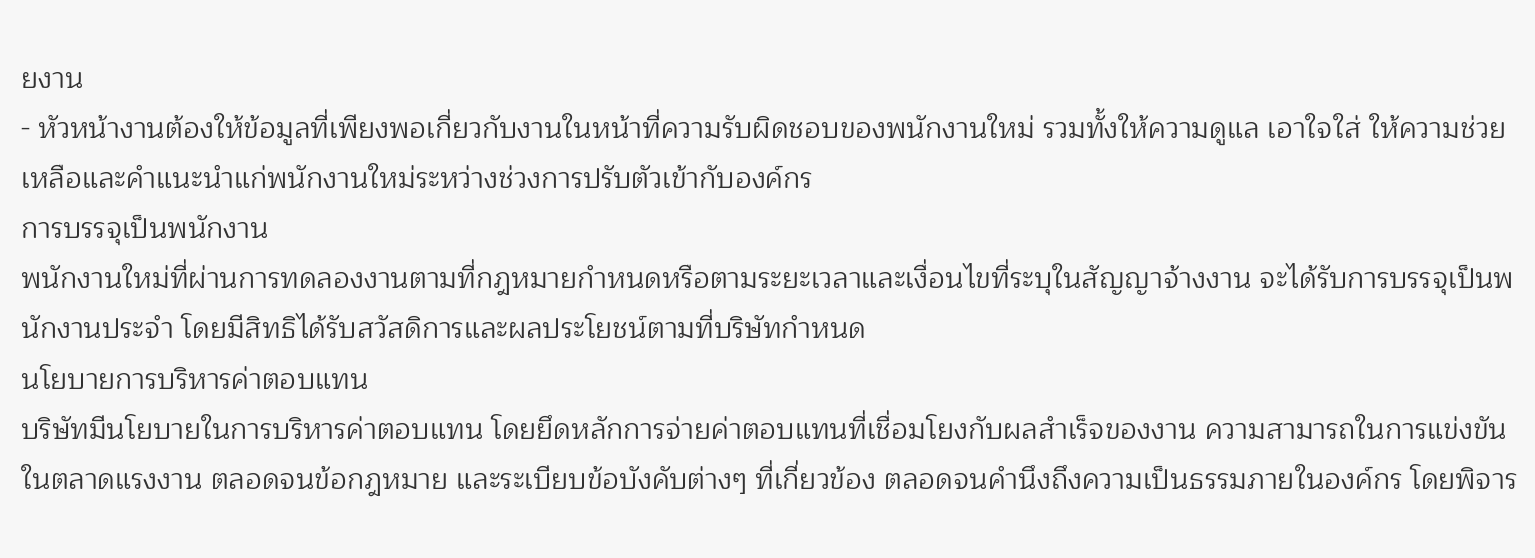ยงาน
- หัวหน้างานต้องให้ข้อมูลที่เพียงพอเกี่ยวกับงานในหน้าที่ความรับผิดชอบของพนักงานใหม่ รวมทั้งให้ความดูแล เอาใจใส่ ให้ความช่วยเหลือและคำแนะนำแก่พนักงานใหม่ระหว่างช่วงการปรับตัวเข้ากับองค์กร
การบรรจุเป็นพนักงาน
พนักงานใหม่ที่ผ่านการทดลองงานตามที่กฎหมายกำหนดหรือตามระยะเวลาและเงื่อนไขที่ระบุในสัญญาจ้างงาน จะได้รับการบรรจุเป็นพนักงานประจำ โดยมีสิทธิได้รับสวัสดิการและผลประโยชน์ตามที่บริษัทกำหนด
นโยบายการบริหารค่าตอบแทน
บริษัทมีนโยบายในการบริหารค่าตอบแทน โดยยึดหลักการจ่ายค่าตอบแทนที่เชื่อมโยงกับผลสำเร็จของงาน ความสามารถในการแข่งขันในตลาดแรงงาน ตลอดจนข้อกฎหมาย และระเบียบข้อบังคับต่างๆ ที่เกี่ยวข้อง ตลอดจนคำนึงถึงความเป็นธรรมภายในองค์กร โดยพิจาร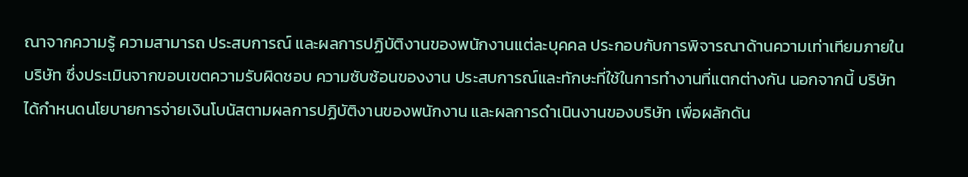ณาจากความรู้ ความสามารถ ประสบการณ์ และผลการปฏิบัติงานของพนักงานแต่ละบุคคล ประกอบกับการพิจารณาด้านความเท่าเทียมภายในบริษัท ซึ่งประเมินจากขอบเขตความรับผิดชอบ ความซับซ้อนของงาน ประสบการณ์และทักษะที่ใช้ในการทำงานที่แตกต่างกัน นอกจากนี้ บริษัทได้กำหนดนโยบายการจ่ายเงินโบนัสตามผลการปฏิบัติงานของพนักงาน และผลการดำเนินงานของบริษัท เพื่อผลักดัน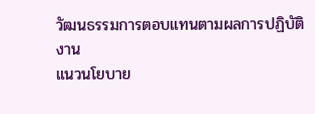วัฒนธรรมการตอบแทนตามผลการปฏิบัติงาน
แนวนโยบาย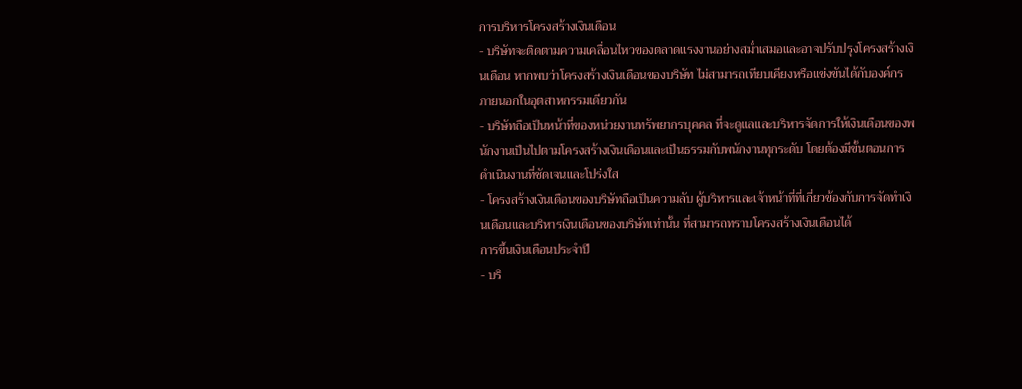การบริหารโครงสร้างเงินเดือน
- บริษัทจะติดตามความเคลื่อนไหวของตลาดแรงงานอย่างสม่ำเสมอและอาจปรับปรุงโครงสร้างเงินเดือน หากพบว่าโครงสร้างเงินเดือนของบริษัท ไม่สามารถเทียบเคียงหรือแข่งขันได้กับองค์กรภายนอกในอุตสาหกรรมเดียวกัน
- บริษัทถือเป็นหน้าที่ของหน่วยงานทรัพยากรบุคคล ที่จะดูแลและบริหารจัดการให้เงินเดือนของพนักงานเป็นไปตามโครงสร้างเงินเดือนและเป็นธรรมกับพนักงานทุกระดับ โดยต้องมีขั้นตอนการดำเนินงานที่ชัดเจนและโปร่งใส
- โครงสร้างเงินเดือนของบริษัทถือเป็นความลับ ผู้บริหารและเจ้าหน้าที่ที่เกี่ยวข้องกับการจัดทำเงินเดือนและบริหารเงินเดือนของบริษัทเท่านั้น ที่สามารถทราบโครงสร้างเงินเดือนได้
การขึ้นเงินเดือนประจำปี
- บริ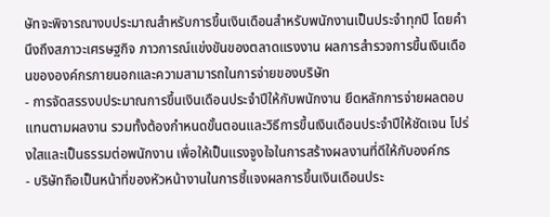ษัทจะพิจารณางบประมาณสำหรับการขึ้นเงินเดือนสำหรับพนักงานเป็นประจำทุกปี โดยคำนึงถึงสภาวะเศรษฐกิจ ภาวการณ์แข่งขันของตลาดแรงงาน ผลการสำรวจการขึ้นเงินเดือนขององค์กรภายนอกและความสามารถในการจ่ายของบริษัท
- การจัดสรรงบประมาณการขึ้นเงินเดือนประจำปีให้กับพนักงาน ยึดหลักการจ่ายผลตอบแทนตามผลงาน รวมทั้งต้องกำหนดขั้นตอนและวิธีการขึ้นเงินเดือนประจำปีให้ชัดเจน โปร่งใสและเป็นธรรมต่อพนักงาน เพื่อให้เป็นแรงจูงใจในการสร้างผลงานที่ดีให้กับองค์กร
- บริษัทถือเป็นหน้าที่ของหัวหน้างานในการชี้แจงผลการขึ้นเงินเดือนประ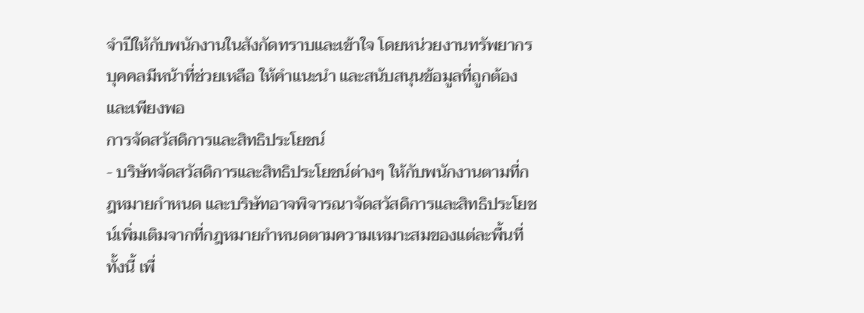จำปีให้กับพนักงานในสังกัดทราบและเข้าใจ โดยหน่วยงานทรัพยากรบุคคลมีหน้าที่ช่วยเหลือ ให้คำแนะนำ และสนับสนุนข้อมูลที่ถูกต้องและเพียงพอ
การจัดสวัสดิการและสิทธิประโยชน์
- บริษัทจัดสวัสดิการและสิทธิประโยชน์ต่างๆ ให้กับพนักงานตามที่กฎหมายกำหนด และบริษัทอาจพิจารณาจัดสวัสดิการและสิทธิประโยชน์เพิ่มเติมจากที่กฎหมายกำหนดตามความเหมาะสมของแต่ละพื้นที่ ทั้งนี้ เพื่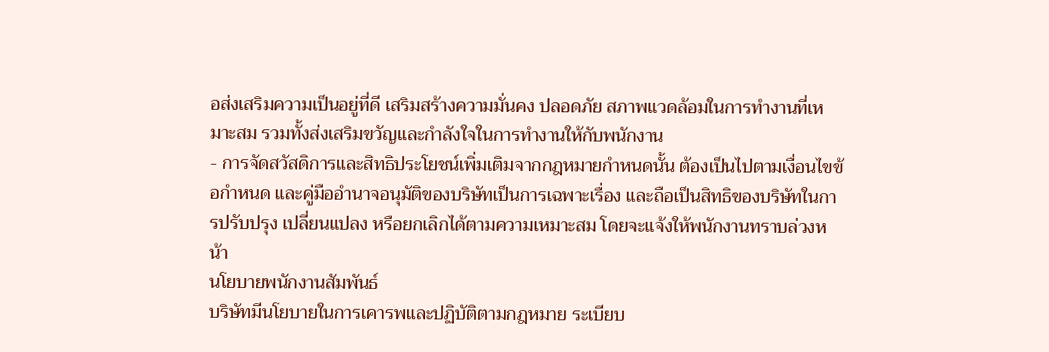อส่งเสริมความเป็นอยู่ที่ดี เสริมสร้างความมั่นคง ปลอดภัย สภาพแวดล้อมในการทำงานที่เหมาะสม รวมทั้งส่งเสริมขวัญและกำลังใจในการทำงานให้กับพนักงาน
- การจัดสวัสดิการและสิทธิประโยชน์เพิ่มเติมจากกฎหมายกำหนดนั้น ต้องเป็นไปตามเงื่อนไขข้อกำหนด และคู่มืออำนาจอนุมัติของบริษัทเป็นการเฉพาะเรื่อง และถือเป็นสิทธิของบริษัทในการปรับปรุง เปลี่ยนแปลง หรือยกเลิกได้ตามความเหมาะสม โดยจะแจ้งให้พนักงานทราบล่วงหน้า
นโยบายพนักงานสัมพันธ์
บริษัทมีนโยบายในการเคารพและปฏิบัติตามกฎหมาย ระเบียบ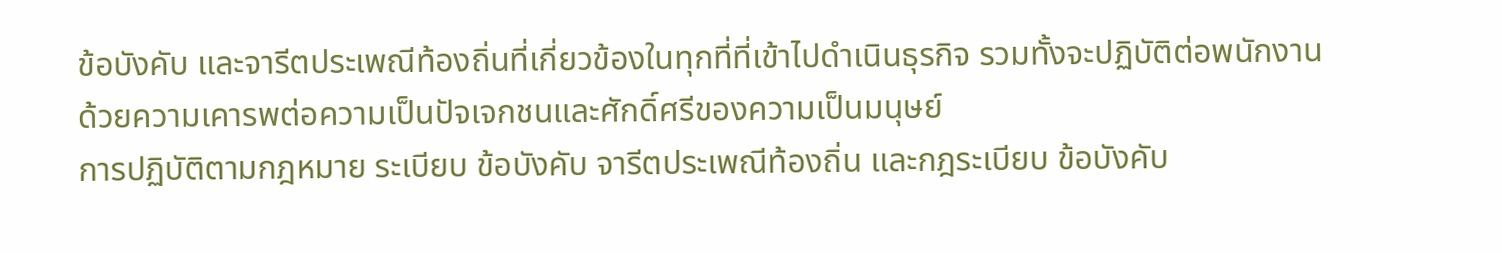ข้อบังคับ และจารีตประเพณีท้องถิ่นที่เกี่ยวข้องในทุกที่ที่เข้าไปดำเนินธุรกิจ รวมทั้งจะปฏิบัติต่อพนักงานด้วยความเคารพต่อความเป็นปัจเจกชนและศักดิ์ศรีของความเป็นมนุษย์
การปฏิบัติตามกฎหมาย ระเบียบ ข้อบังคับ จารีตประเพณีท้องถิ่น และกฎระเบียบ ข้อบังคับ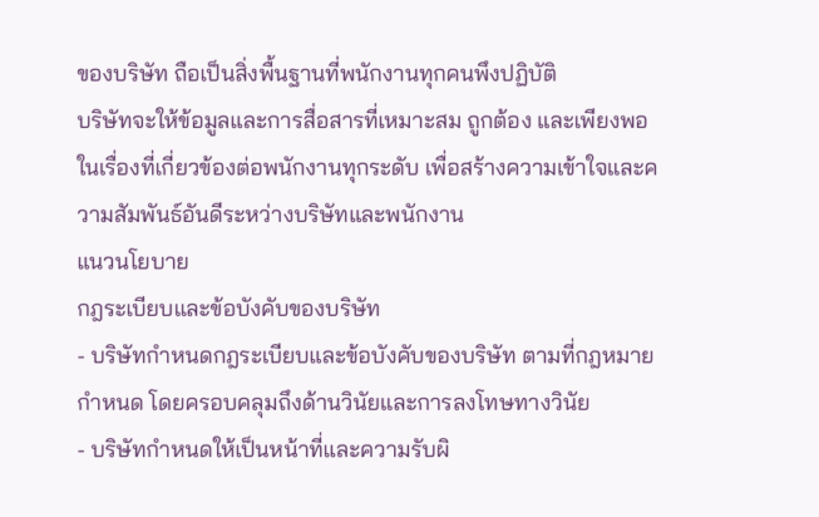ของบริษัท ถือเป็นสิ่งพื้นฐานที่พนักงานทุกคนพึงปฏิบัติ
บริษัทจะให้ข้อมูลและการสื่อสารที่เหมาะสม ถูกต้อง และเพียงพอในเรื่องที่เกี่ยวข้องต่อพนักงานทุกระดับ เพื่อสร้างความเข้าใจและความสัมพันธ์อันดีระหว่างบริษัทและพนักงาน
แนวนโยบาย
กฎระเบียบและข้อบังคับของบริษัท
- บริษัทกำหนดกฎระเบียบและข้อบังคับของบริษัท ตามที่กฎหมายกำหนด โดยครอบคลุมถึงด้านวินัยและการลงโทษทางวินัย
- บริษัทกำหนดให้เป็นหน้าที่และความรับผิ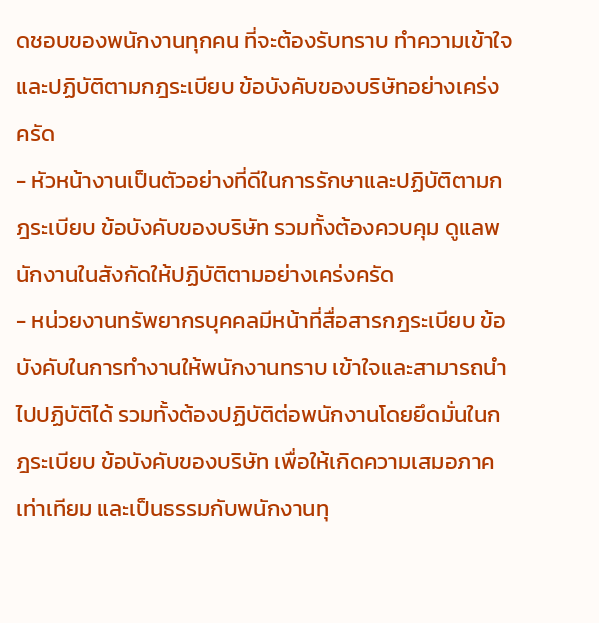ดชอบของพนักงานทุกคน ที่จะต้องรับทราบ ทำความเข้าใจ และปฏิบัติตามกฎระเบียบ ข้อบังคับของบริษัทอย่างเคร่งครัด
- หัวหน้างานเป็นตัวอย่างที่ดีในการรักษาและปฏิบัติตามกฎระเบียบ ข้อบังคับของบริษัท รวมทั้งต้องควบคุม ดูแลพนักงานในสังกัดให้ปฏิบัติตามอย่างเคร่งครัด
- หน่วยงานทรัพยากรบุคคลมีหน้าที่สื่อสารกฎระเบียบ ข้อบังคับในการทำงานให้พนักงานทราบ เข้าใจและสามารถนำไปปฏิบัติได้ รวมทั้งต้องปฏิบัติต่อพนักงานโดยยึดมั่นในกฎระเบียบ ข้อบังคับของบริษัท เพื่อให้เกิดความเสมอภาคเท่าเทียม และเป็นธรรมกับพนักงานทุ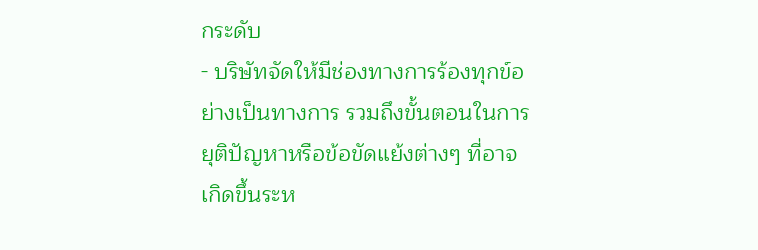กระดับ
- บริษัทจัดให้มีช่องทางการร้องทุกข์อย่างเป็นทางการ รวมถึงขั้นตอนในการยุติปัญหาหรือข้อขัดแย้งต่างๆ ที่อาจเกิดขึ้นระห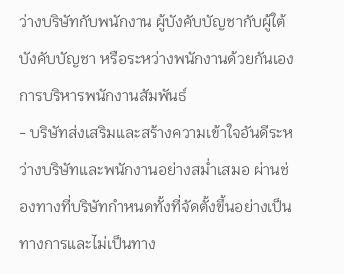ว่างบริษัทกับพนักงาน ผู้บังคับบัญชากับผู้ใต้บังคับบัญชา หรือระหว่างพนักงานด้วยกันเอง
การบริหารพนักงานสัมพันธ์
- บริษัทส่งเสริมและสร้างความเข้าใจอันดีระหว่างบริษัทและพนักงานอย่างสม่ำเสมอ ผ่านช่องทางที่บริษัทกำหนดทั้งที่จัดตั้งขึ้นอย่างเป็นทางการและไม่เป็นทาง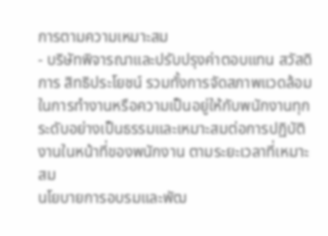การตามความเหมาะสม
- บริษัทพิจารณาและปรับปรุงค่าตอบแทน สวัสดิการ สิทธิประโยชน์ รวมทั้งการจัดสภาพแวดล้อมในการทำงานหรือความเป็นอยู่ให้กับพนักงานทุกระดับอย่างเป็นธรรมและเหมาะสมต่อการปฏิบัติงานในหน้าที่ของพนักงาน ตามระยะเวลาที่เหมาะสม
นโยบายการอบรมและพัฒ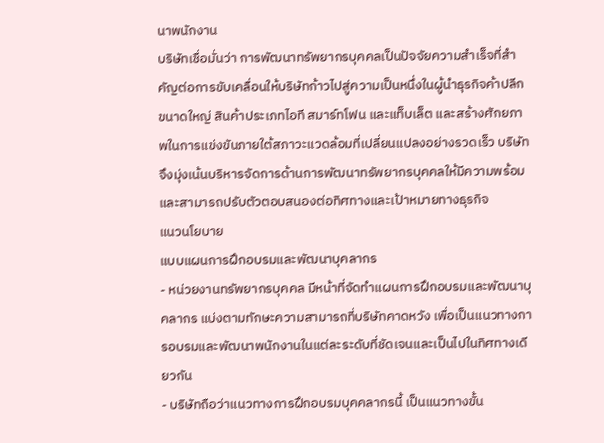นาพนักงาน
บริษัทเชื่อมั่นว่า การพัฒนาทรัพยากรบุคคลเป็นปัจจัยความสำเร็จที่สำคัญต่อการขับเคลื่อนให้บริษัทก้าวไปสู่ความเป็นหนึ่งในผู้นำธุรกิจค้าปลีกขนาดใหญ่ สินค้าประเภทไอที สมาร์ทโฟน และแท็บเล็ต และสร้างศักยภาพในการแข่งขันภายใต้สภาวะแวดล้อมที่เปลี่ยนแปลงอย่างรวดเร็ว บริษัทจึงมุ่งเน้นบริหารจัดการด้านการพัฒนาทรัพยากรบุคคลให้มีความพร้อมและสามารถปรับตัวตอบสนองต่อทิศทางและเป้าหมายทางธุรกิจ
แนวนโยบาย
แบบแผนการฝึกอบรมและพัฒนาบุคลากร
- หน่วยงานทรัพยากรบุคคล มีหน้าที่จัดทำแผนการฝึกอบรมและพัฒนาบุคลากร แบ่งตามทักษะความสามารถที่บริษัทคาดหวัง เพื่อเป็นแนวทางการอบรมและพัฒนาพนักงานในแต่ละระดับที่ชัดเจนและเป็นไปในทิศทางเดียวกัน
- บริษัทถือว่าแนวทางการฝึกอบรมบุคคลากรนี้ เป็นแนวทางขั้น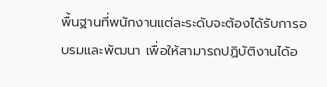พื้นฐานที่พนักงานแต่ละระดับจะต้องได้รับการอบรมและพัฒนา เพื่อให้สามารถปฏิบัติงานได้อ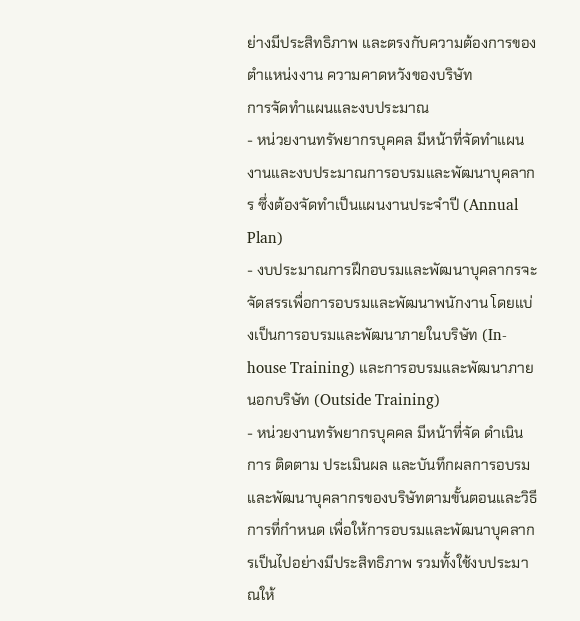ย่างมีประสิทธิภาพ และตรงกับความต้องการของตำแหน่งงาน ความคาดหวังของบริษัท
การจัดทำแผนและงบประมาณ
- หน่วยงานทรัพยากรบุคคล มีหน้าที่จัดทำแผนงานและงบประมาณการอบรมและพัฒนาบุคลากร ซึ่งต้องจัดทำเป็นแผนงานประจำปี (Annual Plan)
- งบประมาณการฝึกอบรมและพัฒนาบุคลากรจะจัดสรรเพื่อการอบรมและพัฒนาพนักงาน โดยแบ่งเป็นการอบรมและพัฒนาภายในบริษัท (In-house Training) และการอบรมและพัฒนาภายนอกบริษัท (Outside Training)
- หน่วยงานทรัพยากรบุคคล มีหน้าที่จัด ดำเนินการ ติดตาม ประเมินผล และบันทึกผลการอบรมและพัฒนาบุคลากรของบริษัทตามขั้นตอนและวิธีการที่กำหนด เพื่อให้การอบรมและพัฒนาบุคลากรเป็นไปอย่างมีประสิทธิภาพ รวมทั้งใช้งบประมาณให้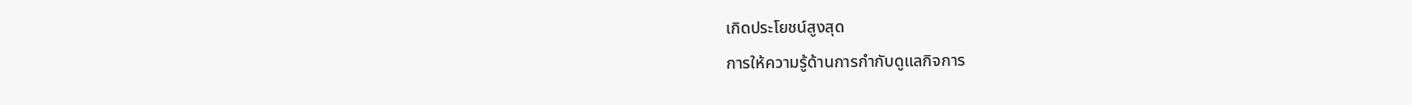เกิดประโยชน์สูงสุด
การให้ความรู้ด้านการกำกับดูแลกิจการ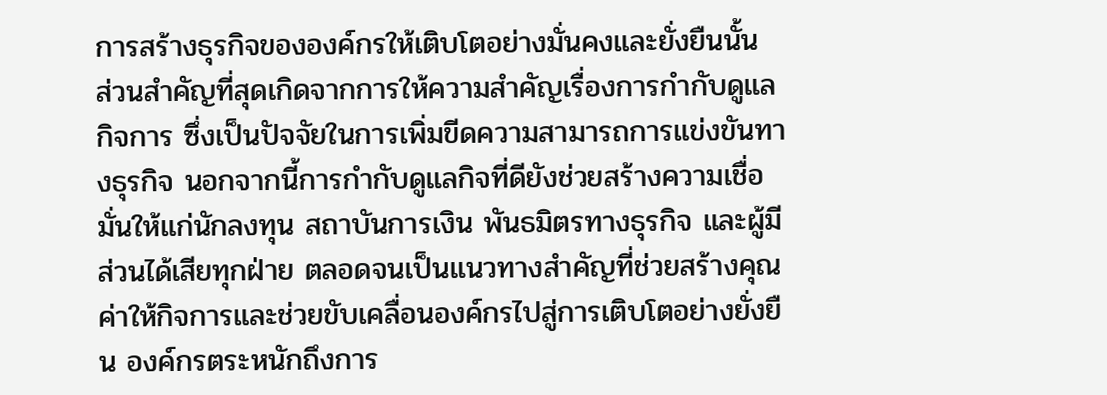การสร้างธุรกิจขององค์กรให้เติบโตอย่างมั่นคงและยั่งยืนนั้น ส่วนสำคัญที่สุดเกิดจากการให้ความสำคัญเรื่องการกำกับดูแลกิจการ ซึ่งเป็นปัจจัยในการเพิ่มขีดความสามารถการแข่งขันทางธุรกิจ นอกจากนี้การกำกับดูแลกิจที่ดียังช่วยสร้างความเชื่อมั่นให้แก่นักลงทุน สถาบันการเงิน พันธมิตรทางธุรกิจ และผู้มีส่วนได้เสียทุกฝ่าย ตลอดจนเป็นแนวทางสำคัญที่ช่วยสร้างคุณค่าให้กิจการและช่วยขับเคลื่อนองค์กรไปสู่การเติบโตอย่างยั่งยืน องค์กรตระหนักถึงการ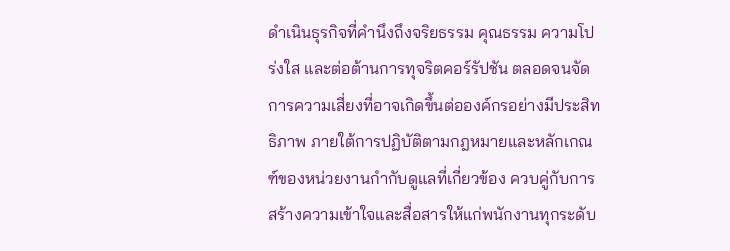ดำเนินธุรกิจที่คำนึงถึงจริยธรรม คุณธรรม ความโปร่งใส และต่อต้านการทุจริตคอร์รัปชัน ตลอดจนจัดการความเสี่ยงที่อาจเกิดขึ้นต่อองค์กรอย่างมีประสิทธิภาพ ภายใต้การปฏิบัติตามกฎหมายและหลักเกณฑ์ของหน่วยงานกำกับดูแลที่เกี่ยวข้อง ควบคู่กับการสร้างความเข้าใจและสื่อสารให้แก่พนักงานทุกระดับ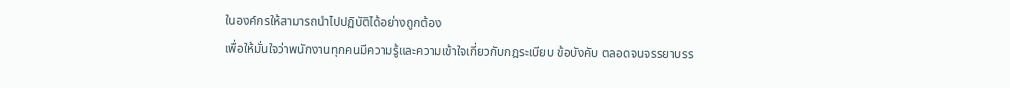ในองค์กรให้สามารถนำไปปฏิบัติได้อย่างถูกต้อง
เพื่อให้มั่นใจว่าพนักงานทุกคนมีความรู้และความเข้าใจเกี่ยวกับกฎระเบียบ ข้อบังคับ ตลอดจนจรรยาบรร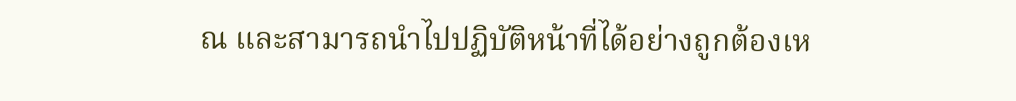ณ และสามารถนำไปปฏิบัติหน้าที่ได้อย่างถูกต้องเห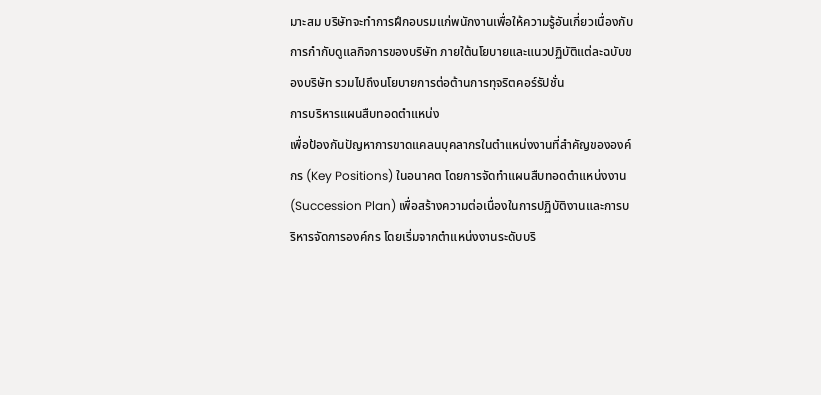มาะสม บริษัทจะทำการฝึกอบรมแก่พนักงานเพื่อให้ความรู้อันเกี่ยวเนื่องกับการกำกับดูแลกิจการของบริษัท ภายใต้นโยบายและแนวปฏิบัติแต่ละฉบับของบริษัท รวมไปถึงนโยบายการต่อต้านการทุจริตคอร์รัปชั่น
การบริหารแผนสืบทอดตำแหน่ง
เพื่อป้องกันปัญหาการขาดแคลนบุคลากรในตำแหน่งงานที่สำคัญขององค์กร (Key Positions) ในอนาคต โดยการจัดทำแผนสืบทอดตำแหน่งงาน (Succession Plan) เพื่อสร้างความต่อเนื่องในการปฏิบัติงานและการบริหารจัดการองค์กร โดยเริ่มจากตำแหน่งงานระดับบริ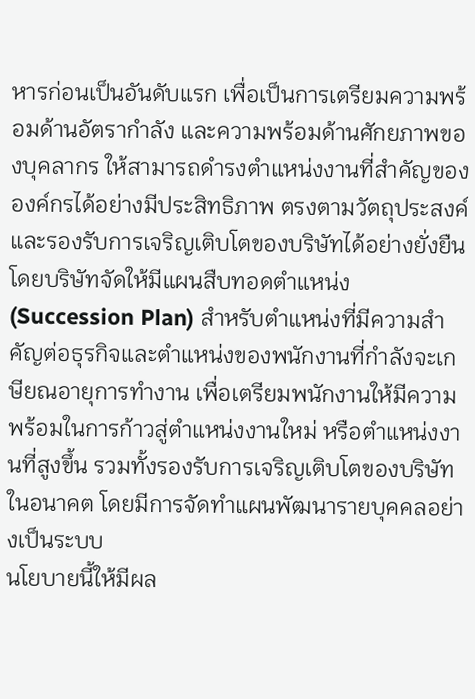หารก่อนเป็นอันดับแรก เพื่อเป็นการเตรียมความพร้อมด้านอัตรากำลัง และความพร้อมด้านศักยภาพของบุคลากร ให้สามารถดำรงตำแหน่งงานที่สำคัญขององค์กรได้อย่างมีประสิทธิภาพ ตรงตามวัตถุประสงค์และรองรับการเจริญเติบโตของบริษัทได้อย่างยั่งยืน
โดยบริษัทจัดให้มีแผนสืบทอดตำแหน่ง (Succession Plan) สำหรับตำแหน่งที่มีความสำคัญต่อธุรกิจและตำแหน่งของพนักงานที่กำลังจะเกษียณอายุการทำงาน เพื่อเตรียมพนักงานให้มีความพร้อมในการก้าวสู่ตำแหน่งงานใหม่ หรือตำแหน่งงานที่สูงขึ้น รวมทั้งรองรับการเจริญเติบโตของบริษัทในอนาคต โดยมีการจัดทำแผนพัฒนารายบุคคลอย่างเป็นระบบ
นโยบายนี้ให้มีผล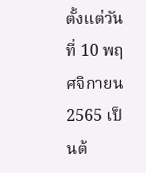ตั้งแต่วันที่ 10 พฤศจิกายน 2565 เป็นต้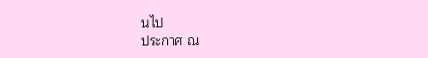นไป
ประกาศ ณ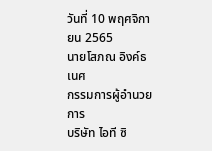วันที่ 10 พฤศจิกายน 2565
นายโสภณ อิงค์ธเนศ
กรรมการผู้อำนวยการ
บริษัท ไอที ซิ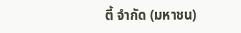ตี้ จำกัด (มหาชน)